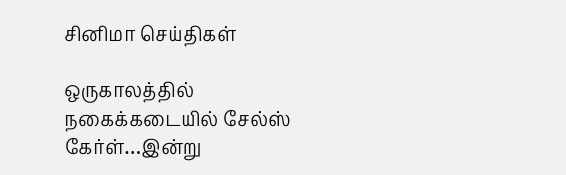சினிமா செய்திகள்

ஒருகாலத்தில் நகைக்கடையில் சேல்ஸ் கேர்ள்…இன்று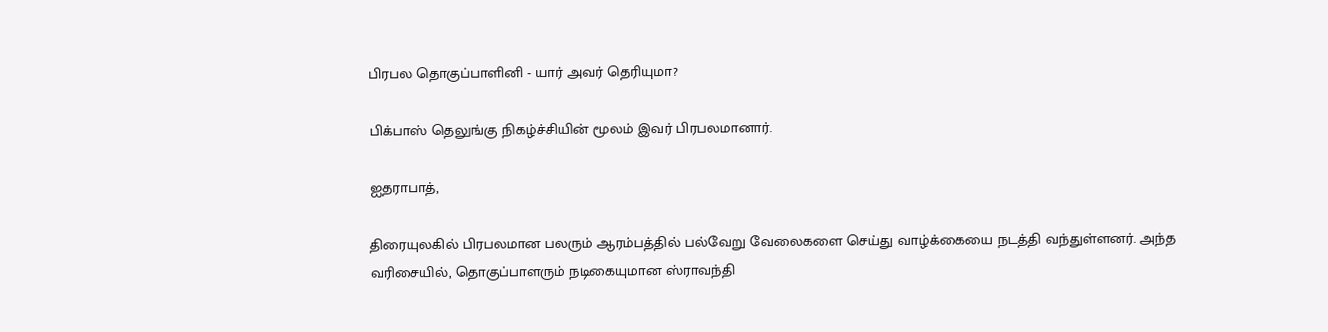பிரபல தொகுப்பாளினி - யார் அவர் தெரியுமா?

பிக்பாஸ் தெலுங்கு நிகழ்ச்சியின் மூலம் இவர் பிரபலமானார்.

ஐதராபாத்,

திரையுலகில் பிரபலமான பலரும் ஆரம்பத்தில் பல்வேறு வேலைகளை செய்து வாழ்க்கையை நடத்தி வந்துள்ளனர். அந்த வரிசையில், தொகுப்பாளரும் நடிகையுமான ஸ்ராவந்தி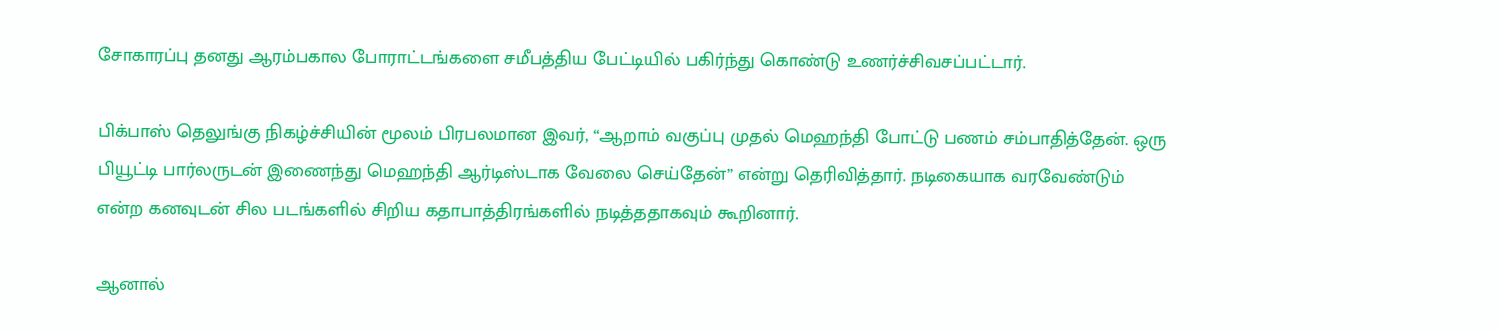சோகாரப்பு தனது ஆரம்பகால போராட்டங்களை சமீபத்திய பேட்டியில் பகிர்ந்து கொண்டு உணர்ச்சிவசப்பட்டார்.

பிக்பாஸ் தெலுங்கு நிகழ்ச்சியின் மூலம் பிரபலமான இவர், “ஆறாம் வகுப்பு முதல் மெஹந்தி போட்டு பணம் சம்பாதித்தேன். ஒரு பியூட்டி பார்லருடன் இணைந்து மெஹந்தி ஆர்டிஸ்டாக வேலை செய்தேன்” என்று தெரிவித்தார். நடிகையாக வரவேண்டும் என்ற கனவுடன் சில படங்களில் சிறிய கதாபாத்திரங்களில் நடித்ததாகவும் கூறினார்.

ஆனால்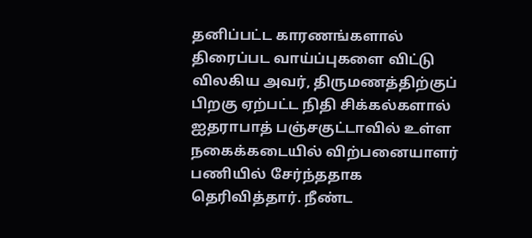தனிப்பட்ட காரணங்களால் திரைப்பட வாய்ப்புகளை விட்டு விலகிய அவர், திருமணத்திற்குப் பிறகு ஏற்பட்ட நிதி சிக்கல்களால் ஐதராபாத் பஞ்சகுட்டாவில் உள்ள நகைக்கடையில் விற்பனையாளர் பணியில் சேர்ந்ததாக தெரிவித்தார். நீண்ட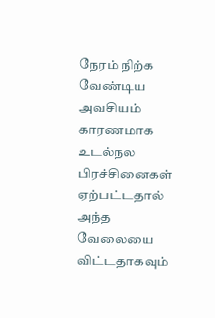நேரம் நிற்க வேண்டிய அவசியம் காரணமாக உடல்நல பிரச்சினைகள் ஏற்பட்டதால் அந்த வேலையை விட்டதாகவும்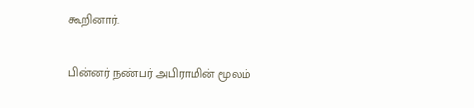கூறினார்.

பின்னர் நண்பர் அபிராமின் மூலம்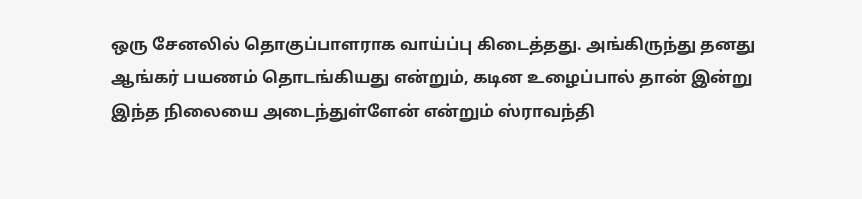ஒரு சேனலில் தொகுப்பாளராக வாய்ப்பு கிடைத்தது. அங்கிருந்து தனது ஆங்கர் பயணம் தொடங்கியது என்றும், கடின உழைப்பால் தான் இன்று இந்த நிலையை அடைந்துள்ளேன் என்றும் ஸ்ராவந்தி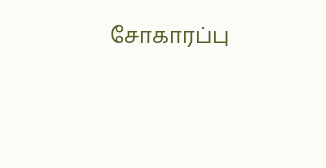சோகாரப்பு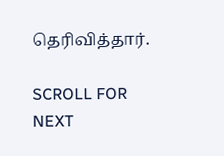தெரிவித்தார்.

SCROLL FOR NEXT